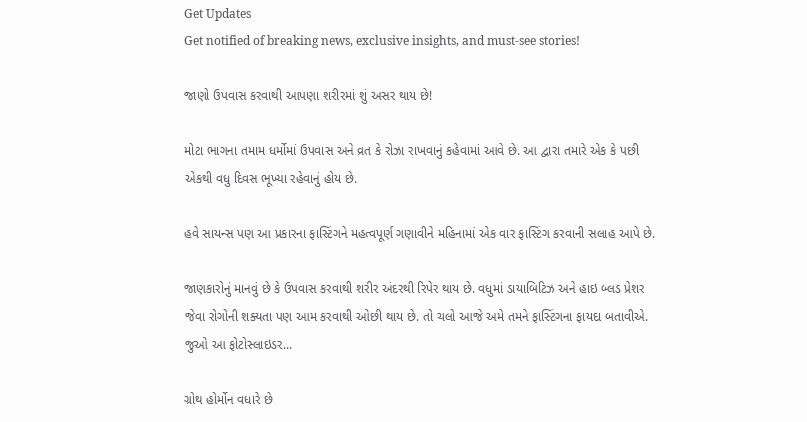Get Updates
Get notified of breaking news, exclusive insights, and must-see stories!

જાણો ઉપવાસ કરવાથી આપણા શરીરમાં શું અસર થાય છે!

મોટા ભાગના તમામ ધર્મોમાં ઉપવાસ અને વ્રત કે રોઝા રાખવાનું કહેવામાં આવે છે. આ દ્વારા તમારે એક કે પછી એકથી વધુ દિવસ ભૂખ્યા રહેવાનું હોય છે.

હવે સાયન્સ પણ આ પ્રકારના ફાસ્ટિંગને મહત્વપૂર્ણ ગણાવીને મહિનામાં એક વાર ફાસ્ટિંગ કરવાની સલાહ આપે છે.

જાણકારોનું માનવું છે કે ઉપવાસ કરવાથી શરીર અંદરથી રિપેર થાય છે. વધુમાં ડાયાબિટિઝ અને હાઇ બ્લડ પ્રેશર જેવા રોગોની શક્યતા પણ આમ કરવાથી ઓછી થાય છે. તો ચલો આજે અમે તમને ફાસ્ટિંગના ફાયદા બતાવીએ. જુઓ આ ફોટોસ્લાઇડર...

ગ્રોથ હોર્મોન વધારે છે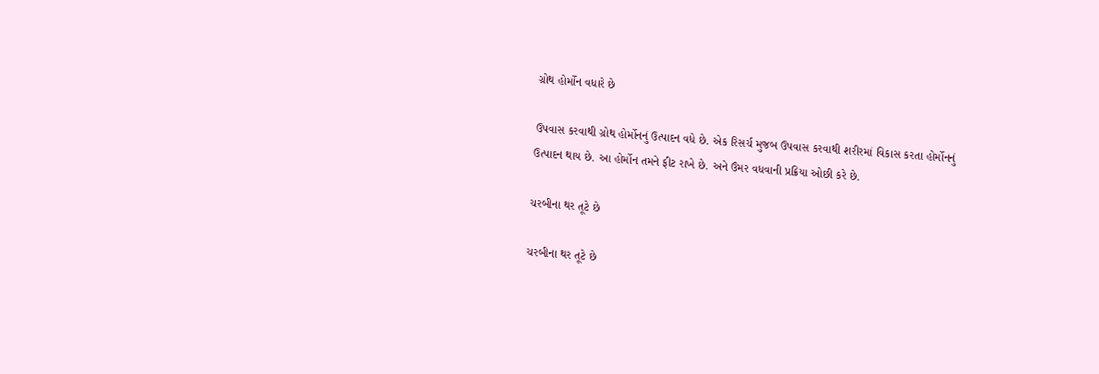ગ્રોથ હોર્મોન વધારે છે

ઉપવાસ કરવાથી ગ્રોથ હોર્મોનનું ઉત્પાદન વધે છે. એક રિસર્ચ મુજબ ઉપવાસ કરવાથી શરીરમાં વિકાસ કરતા હોર્મોનનું ઉત્પાદન થાય છે. આ હોર્મોન તમને ફીટ રાખે છે. અને ઉંમર વધવાની પ્રક્રિયા ઓછી કરે છે.

ચરબીના થર તૂટે છે

ચરબીના થર તૂટે છે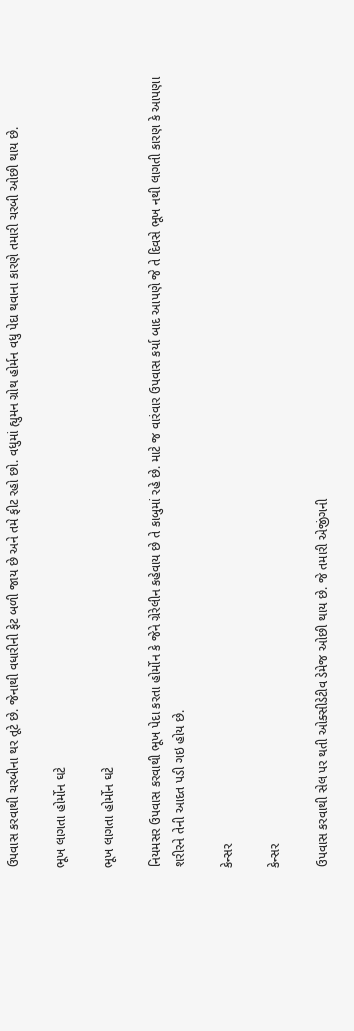ઉપવાસ કરવાથી ચરબીના થર તૂટે છે. જેનાથી વધારીની ફેટ બળી જાય છે અને તમે ફીટ રહો છો. વધુમાં હ્યુમન ગ્રોથ હોર્મન વધુ પેદા થવાના કારણે તમારી ચરબી ઓછી થાય છે.

ભૂખ લાગતા હોર્મોન ઘટે

ભૂખ લાગતા હોર્મોન ઘટે

નિયમસર ઉપવાસ કરવાથી ભૂખ પેદા કરતા હોર્મોન કે જેને ગ્રેરેલીન કહેવાય છે તે કાબુમાં રહે છે. માટે જ વારંવાર ઉપવાસ કર્યા બાદ આપણે જે તે દિવસે ભૂખ નથી લાગતી કારણ કે આપણા શરીરને તેની આદત પડી ગઇ હોય છે.

કેન્સર

કેન્સર

ઉપવાસ કરવાથી સેલ પર થતી ઓક્સીડેટીવ ડેમેજ ઓછી થાય છે. જે તમારી એજીંગની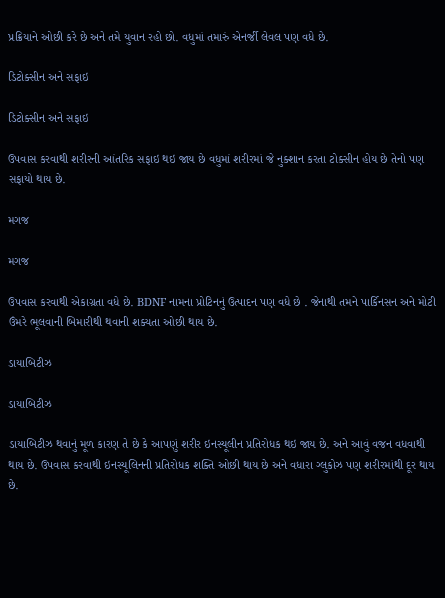પ્રક્રિયાને ઓછી કરે છે અને તમે યુવાન રહો છો. વધુમાં તમારું એનર્જી લેવલ પણ વધે છે.

ડિટોક્સીન અને સફાઇ

ડિટોક્સીન અને સફાઇ

ઉપવાસ કરવાથી શરીરની આંતરિક સફાઇ થઇ જાય છે વધુમાં શરીરમાં જે નુક્શાન કરતા ટોક્સીન હોય છે તેનો પણ સફાયો થાય છે.

મગજ

મગજ

ઉપવાસ કરવાથી એકાગ્રતા વધે છે. BDNF નામના પ્રોટિનનું ઉત્પાદન પણ વધે છે . જેનાથી તમને પાર્કિનસન અને મોટી ઉંમરે ભૂલવાની બિમારીથી થવાની શક્યતા ઓછી થાય છે.

ડાયાબિટીઝ

ડાયાબિટીઝ

ડાયાબિટીઝ થવાનું મૂળ કારણ તે છે કે આપણું શરીર ઇનસ્યૂલીન પ્રતિરોધક થઇ જાય છે. અને આવું વજન વધવાથી થાય છે. ઉપવાસ કરવાથી ઇનસ્યૂલિનની પ્રતિરોધક શક્તિ ઓછી થાય છે અને વધારા ગ્લુકોઝ પણ શરીરમાંથી દૂર થાય છે.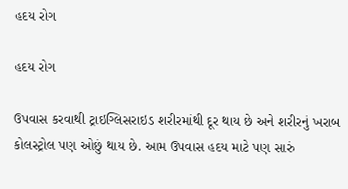હદય રોગ

હદય રોગ

ઉપવાસ કરવાથી ટ્રાઇગ્લિસરાઇડ શરીરમાંથી દૂર થાય છે અને શરીરનું ખરાબ કોલસ્ટ્રોલ પણ ઓછું થાય છે. આમ ઉપવાસ હદય માટે પણ સારું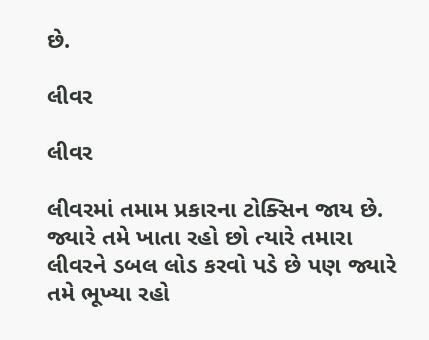છે.

લીવર

લીવર

લીવરમાં તમામ પ્રકારના ટોક્સિન જાય છે. જ્યારે તમે ખાતા રહો છો ત્યારે તમારા લીવરને ડબલ લોડ કરવો પડે છે પણ જ્યારે તમે ભૂખ્યા રહો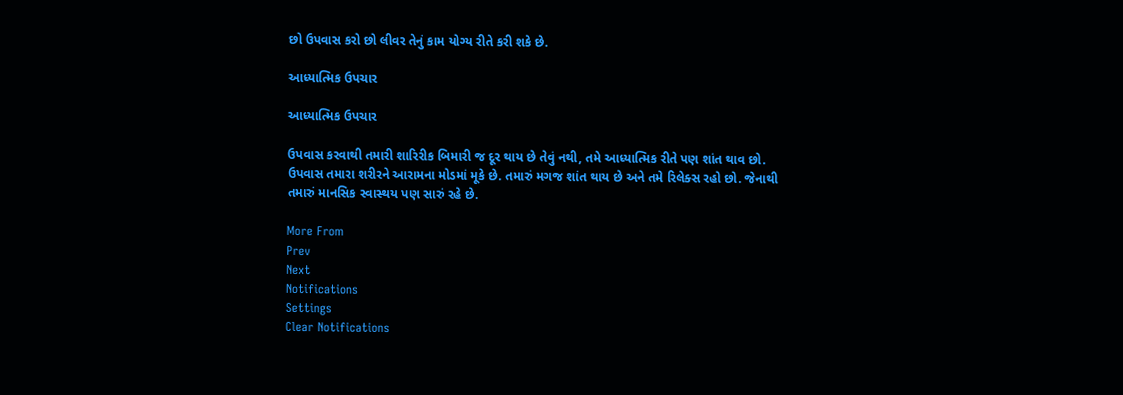છો ઉપવાસ કરો છો લીવર તેનું કામ યોગ્ય રીતે કરી શકે છે.

આધ્યાત્મિક ઉપચાર

આધ્યાત્મિક ઉપચાર

ઉપવાસ કરવાથી તમારી શારિરીક બિમારી જ દૂર થાય છે તેવું નથી, તમે આધ્યાત્મિક રીતે પણ શાંત થાવ છો. ઉપવાસ તમારા શરીરને આરામના મોડમાં મૂકે છે. તમારું મગજ શાંત થાય છે અને તમે રિલેક્સ રહો છો. જેનાથી તમારું માનસિક સ્વાસ્થય પણ સારું રહે છે.

More From
Prev
Next
Notifications
Settings
Clear Notifications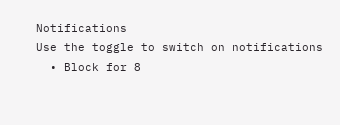Notifications
Use the toggle to switch on notifications
  • Block for 8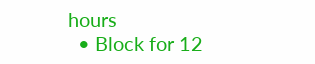hours
  • Block for 12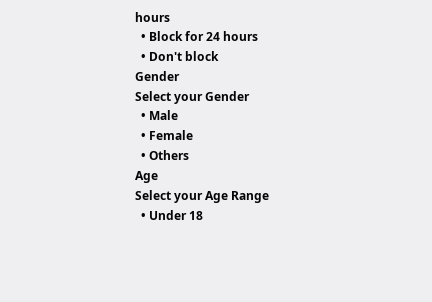hours
  • Block for 24 hours
  • Don't block
Gender
Select your Gender
  • Male
  • Female
  • Others
Age
Select your Age Range
  • Under 18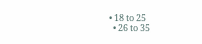• 18 to 25
  • 26 to 35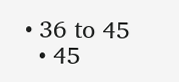• 36 to 45
  • 45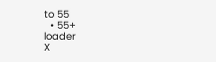to 55
  • 55+
loader
X